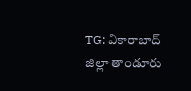TG: వికారాబాద్ జిల్లా తాండూరు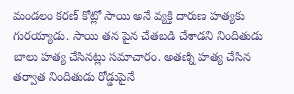మండలం కరణ్ కోట్లో సాయి అనే వ్యక్తి దారుణ హత్యకు గురయ్యాడు. సాయి తన పైన చేతబడి చేశాడని నిందితుడు బాలు హత్య చేసినట్లు సమాచారం. అతణ్ని హత్య చేసిన తర్వాత నిందితుడు రోడ్డుపైనే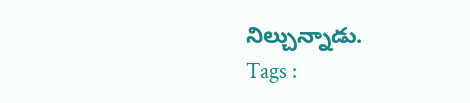నిల్చున్నాడు.
Tags :